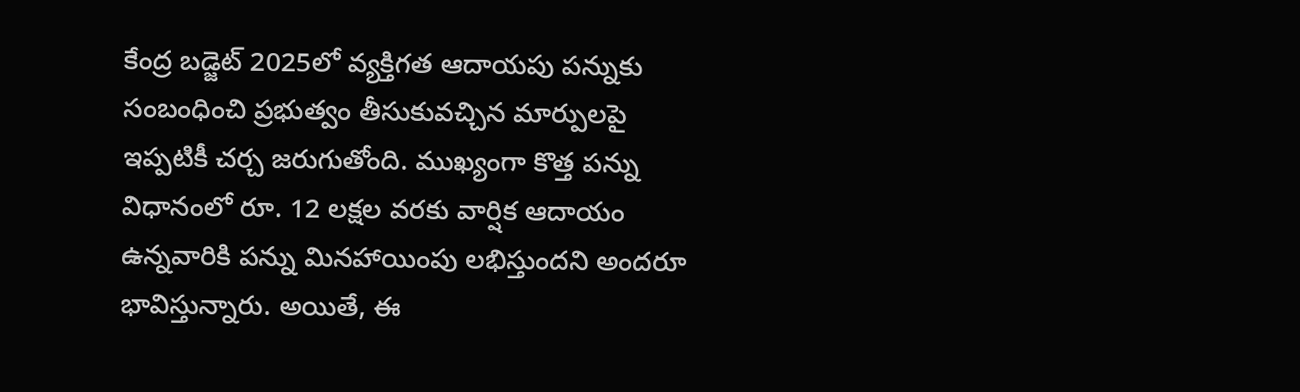కేంద్ర బడ్జెట్ 2025లో వ్యక్తిగత ఆదాయపు పన్నుకు సంబంధించి ప్రభుత్వం తీసుకువచ్చిన మార్పులపై ఇప్పటికీ చర్చ జరుగుతోంది. ముఖ్యంగా కొత్త పన్ను విధానంలో రూ. 12 లక్షల వరకు వార్షిక ఆదాయం ఉన్నవారికి పన్ను మినహాయింపు లభిస్తుందని అందరూ భావిస్తున్నారు. అయితే, ఈ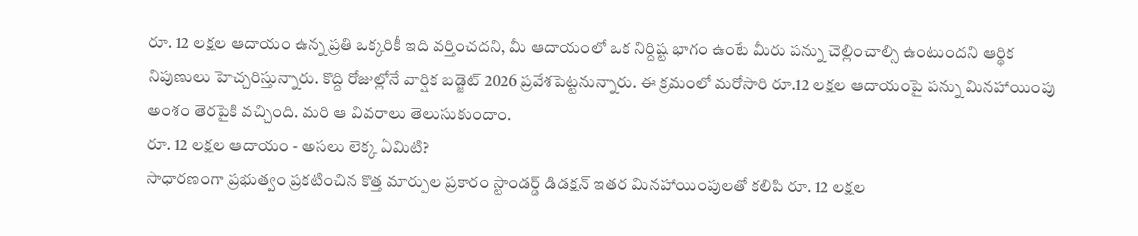రూ. 12 లక్షల ఆదాయం ఉన్న ప్రతి ఒక్కరికీ ఇది వర్తించదని, మీ ఆదాయంలో ఒక నిర్దిష్ట భాగం ఉంటే మీరు పన్ను చెల్లించాల్సి ఉంటుందని ఆర్థిక నిపుణులు హెచ్చరిస్తున్నారు. కొద్ది రోజుల్లోనే వార్షిక బడ్జెట్ 2026 ప్రవేశపెట్టనున్నారు. ఈ క్రమంలో మరోసారి రూ.12 లక్షల ఆదాయంపై పన్ను మినహాయింపు అంశం తెరపైకి వచ్చింది. మరి ఆ వివరాలు తెలుసుకుందాం.
రూ. 12 లక్షల ఆదాయం - అసలు లెక్క ఏమిటి?
సాధారణంగా ప్రభుత్వం ప్రకటించిన కొత్త మార్పుల ప్రకారం స్టాండర్డ్ డిడక్షన్ ఇతర మినహాయింపులతో కలిపి రూ. 12 లక్షల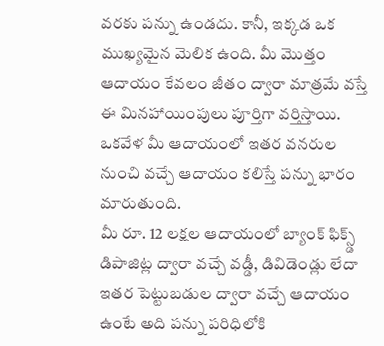వరకు పన్ను ఉండదు. కానీ, ఇక్కడ ఒక ముఖ్యమైన మెలిక ఉంది. మీ మొత్తం ఆదాయం కేవలం జీతం ద్వారా మాత్రమే వస్తే ఈ మినహాయింపులు పూర్తిగా వర్తిస్తాయి. ఒకవేళ మీ ఆదాయంలో ఇతర వనరుల నుంచి వచ్చే ఆదాయం కలిస్తే పన్ను భారం మారుతుంది.
మీ రూ. 12 లక్షల ఆదాయంలో బ్యాంక్ ఫిక్స్డ్ డిపాజిట్ల ద్వారా వచ్చే వడ్డీ, డివిడెండ్లు లేదా ఇతర పెట్టుబడుల ద్వారా వచ్చే ఆదాయం ఉంటే అది పన్ను పరిధిలోకి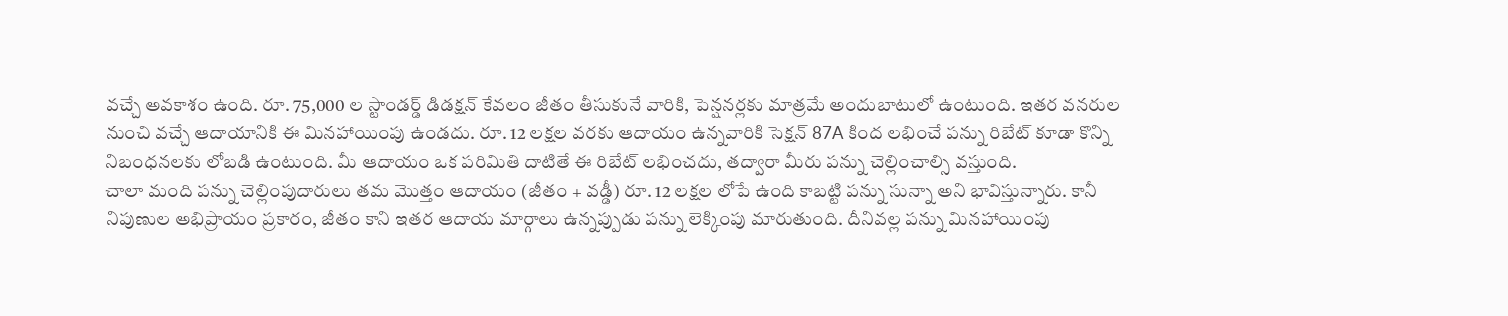వచ్చే అవకాశం ఉంది. రూ. 75,000 ల స్టాండర్డ్ డిడక్షన్ కేవలం జీతం తీసుకునే వారికి, పెన్షనర్లకు మాత్రమే అందుబాటులో ఉంటుంది. ఇతర వనరుల నుంచి వచ్చే ఆదాయానికి ఈ మినహాయింపు ఉండదు. రూ. 12 లక్షల వరకు ఆదాయం ఉన్నవారికి సెక్షన్ 87A కింద లభించే పన్ను రిబేట్ కూడా కొన్ని నిబంధనలకు లోబడి ఉంటుంది. మీ ఆదాయం ఒక పరిమితి దాటితే ఈ రిబేట్ లభించదు, తద్వారా మీరు పన్ను చెల్లించాల్సి వస్తుంది.
చాలా మంది పన్ను చెల్లింపుదారులు తమ మొత్తం ఆదాయం (జీతం + వడ్డీ) రూ. 12 లక్షల లోపే ఉంది కాబట్టి పన్ను సున్నా అని భావిస్తున్నారు. కానీ నిపుణుల అభిప్రాయం ప్రకారం, జీతం కాని ఇతర ఆదాయ మార్గాలు ఉన్నప్పుడు పన్ను లెక్కింపు మారుతుంది. దీనివల్ల పన్ను మినహాయింపు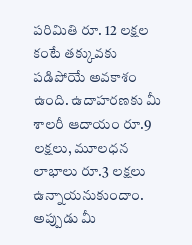పరిమితి రూ. 12 లక్షల కంటే తక్కువకు పడిపోయే అవకాశం ఉంది. ఉదాహరణకు మీ శాలరీ ఆదాయం రూ.9 లక్షలు, మూలధన లాభాలు రూ.3 లక్షలు ఉన్నాయనుకుందాం. అప్పుడు మీ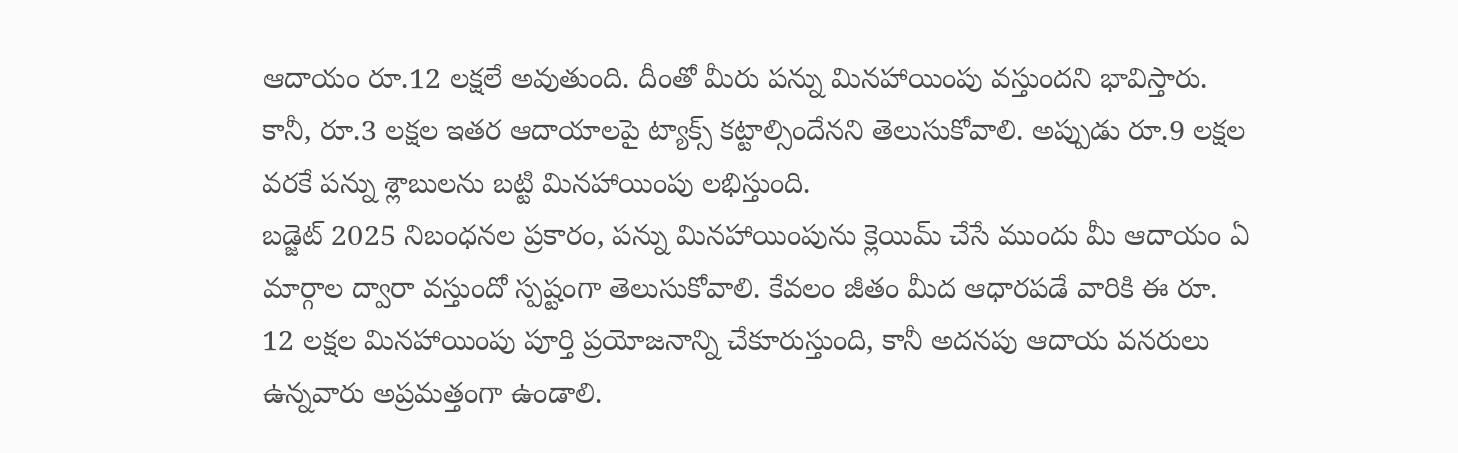ఆదాయం రూ.12 లక్షలే అవుతుంది. దీంతో మీరు పన్ను మినహాయింపు వస్తుందని భావిస్తారు. కానీ, రూ.3 లక్షల ఇతర ఆదాయాలపై ట్యాక్స్ కట్టాల్సిందేనని తెలుసుకోవాలి. అప్పుడు రూ.9 లక్షల వరకే పన్ను శ్లాబులను బట్టి మినహాయింపు లభిస్తుంది.
బడ్జెట్ 2025 నిబంధనల ప్రకారం, పన్ను మినహాయింపును క్లెయిమ్ చేసే ముందు మీ ఆదాయం ఏ మార్గాల ద్వారా వస్తుందో స్పష్టంగా తెలుసుకోవాలి. కేవలం జీతం మీద ఆధారపడే వారికి ఈ రూ. 12 లక్షల మినహాయింపు పూర్తి ప్రయోజనాన్ని చేకూరుస్తుంది, కానీ అదనపు ఆదాయ వనరులు ఉన్నవారు అప్రమత్తంగా ఉండాలి.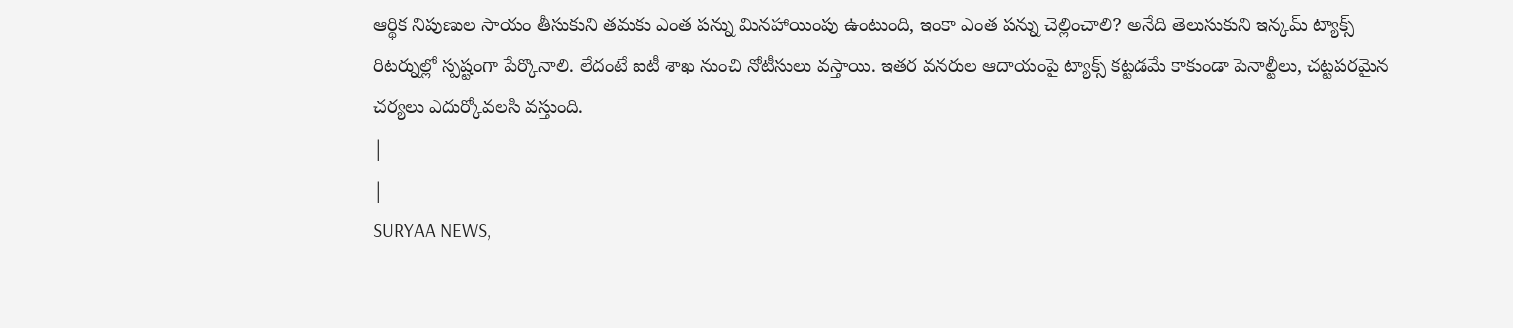ఆర్థిక నిపుణుల సాయం తీసుకుని తమకు ఎంత పన్ను మినహాయింపు ఉంటుంది, ఇంకా ఎంత పన్ను చెల్లించాలి? అనేది తెలుసుకుని ఇన్కమ్ ట్యాక్స్ రిటర్నుల్లో స్పష్టంగా పేర్కొనాలి. లేదంటే ఐటీ శాఖ నుంచి నోటీసులు వస్తాయి. ఇతర వనరుల ఆదాయంపై ట్యాక్స్ కట్టడమే కాకుండా పెనాల్టీలు, చట్టపరమైన చర్యలు ఎదుర్కోవలసి వస్తుంది.
|
|
SURYAA NEWS,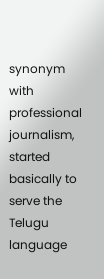synonym with professional journalism, started basically to serve the Telugu language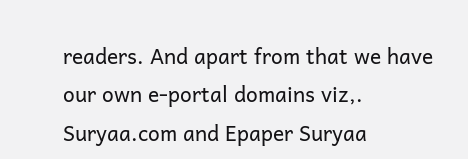readers. And apart from that we have our own e-portal domains viz,. Suryaa.com and Epaper Suryaa